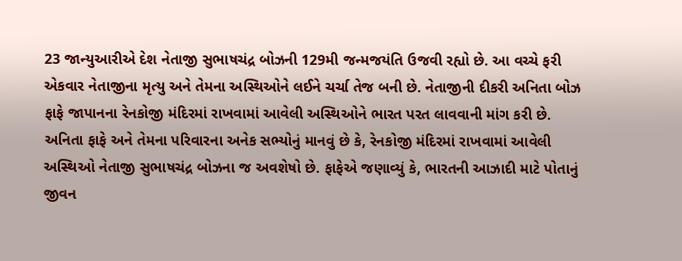23 જાન્યુઆરીએ દેશ નેતાજી સુભાષચંદ્ર બોઝની 129મી જન્મજયંતિ ઉજવી રહ્યો છે. આ વચ્ચે ફરી એકવાર નેતાજીના મૃત્યુ અને તેમના અસ્થિઓને લઈને ચર્ચા તેજ બની છે. નેતાજીની દીકરી અનિતા બોઝ ફાફે જાપાનના રેનકોજી મંદિરમાં રાખવામાં આવેલી અસ્થિઓને ભારત પરત લાવવાની માંગ કરી છે.
અનિતા ફાફે અને તેમના પરિવારના અનેક સભ્યોનું માનવું છે કે, રેનકોજી મંદિરમાં રાખવામાં આવેલી અસ્થિઓ નેતાજી સુભાષચંદ્ર બોઝના જ અવશેષો છે. ફાફેએ જણાવ્યું કે, ભારતની આઝાદી માટે પોતાનું જીવન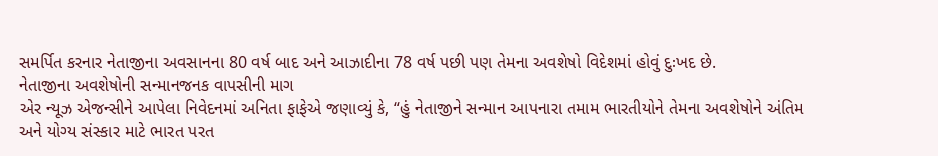સમર્પિત કરનાર નેતાજીના અવસાનના 80 વર્ષ બાદ અને આઝાદીના 78 વર્ષ પછી પણ તેમના અવશેષો વિદેશમાં હોવું દુઃખદ છે.
નેતાજીના અવશેષોની સન્માનજનક વાપસીની માગ
એર ન્યૂઝ એજન્સીને આપેલા નિવેદનમાં અનિતા ફાફેએ જણાવ્યું કે, “હું નેતાજીને સન્માન આપનારા તમામ ભારતીયોને તેમના અવશેષોને અંતિમ અને યોગ્ય સંસ્કાર માટે ભારત પરત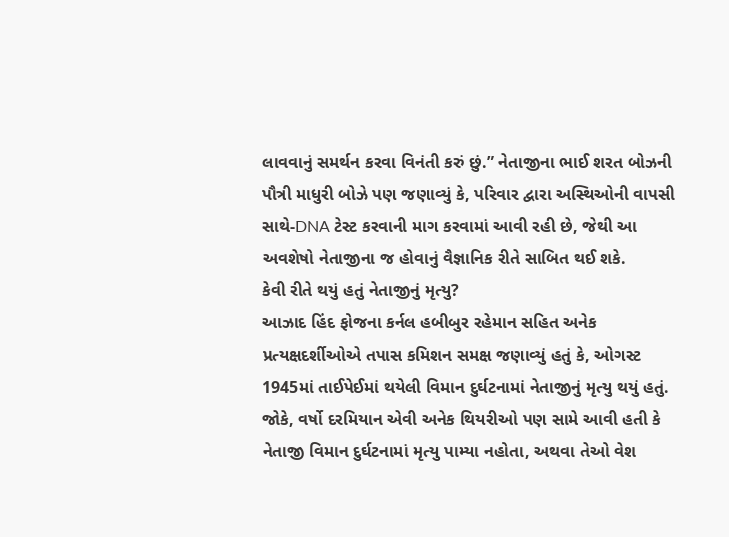લાવવાનું સમર્થન કરવા વિનંતી કરું છું.” નેતાજીના ભાઈ શરત બોઝની પૌત્રી માધુરી બોઝે પણ જણાવ્યું કે, પરિવાર દ્વારા અસ્થિઓની વાપસી સાથે-DNA ટેસ્ટ કરવાની માગ કરવામાં આવી રહી છે, જેથી આ અવશેષો નેતાજીના જ હોવાનું વૈજ્ઞાનિક રીતે સાબિત થઈ શકે.
કેવી રીતે થયું હતું નેતાજીનું મૃત્યુ?
આઝાદ હિંદ ફોજના કર્નલ હબીબુર રહેમાન સહિત અનેક પ્રત્યક્ષદર્શીઓએ તપાસ કમિશન સમક્ષ જણાવ્યું હતું કે, ઓગસ્ટ 1945માં તાઈપેઈમાં થયેલી વિમાન દુર્ઘટનામાં નેતાજીનું મૃત્યુ થયું હતું. જોકે, વર્ષો દરમિયાન એવી અનેક થિયરીઓ પણ સામે આવી હતી કે નેતાજી વિમાન દુર્ઘટનામાં મૃત્યુ પામ્યા નહોતા, અથવા તેઓ વેશ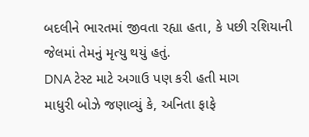બદલીને ભારતમાં જીવતા રહ્યા હતા, કે પછી રશિયાની જેલમાં તેમનું મૃત્યુ થયું હતું.
DNA ટેસ્ટ માટે અગાઉ પણ કરી હતી માગ
માધુરી બોઝે જણાવ્યું કે, અનિતા ફાફે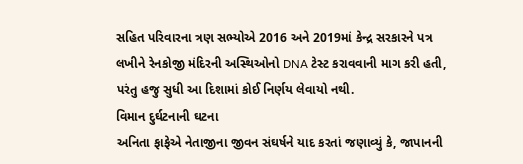સહિત પરિવારના ત્રણ સભ્યોએ 2016 અને 2019માં કેન્દ્ર સરકારને પત્ર લખીને રેનકોજી મંદિરની અસ્થિઓનો DNA ટેસ્ટ કરાવવાની માગ કરી હતી, પરંતુ હજુ સુધી આ દિશામાં કોઈ નિર્ણય લેવાયો નથી.
વિમાન દુર્ઘટનાની ઘટના
અનિતા ફાફેએ નેતાજીના જીવન સંઘર્ષને યાદ કરતાં જણાવ્યું કે, જાપાનની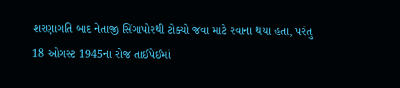શરણાગતિ બાદ નેતાજી સિંગાપોરથી ટોક્યો જવા માટે રવાના થયા હતા, પરંતુ 18 ઓગસ્ટ 1945ના રોજ તાઈપેઈમાં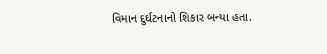વિમાન દુર્ઘટનાનો શિકાર બન્યા હતા.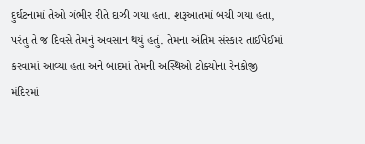દુર્ઘટનામાં તેઓ ગંભીર રીતે દાઝી ગયા હતા. શરૂઆતમાં બચી ગયા હતા, પરંતુ તે જ દિવસે તેમનું અવસાન થયું હતું. તેમના અંતિમ સંસ્કાર તાઈપેઈમાં કરવામાં આવ્યા હતા અને બાદમાં તેમની અસ્થિઓ ટોક્યોના રેનકોજી મંદિરમાં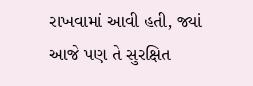રાખવામાં આવી હતી, જ્યાં આજે પણ તે સુરક્ષિત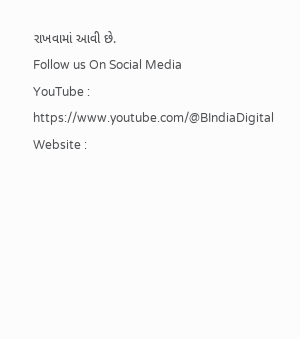રાખવામાં આવી છે.
Follow us On Social Media
YouTube : https://www.youtube.com/@BIndiaDigital
Website :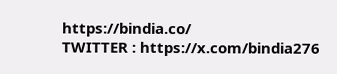https://bindia.co/
TWITTER : https://x.com/bindia276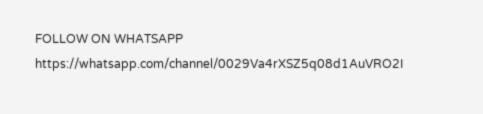FOLLOW ON WHATSAPP https://whatsapp.com/channel/0029Va4rXSZ5q08d1AuVRO2I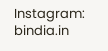Instagram: bindia.in